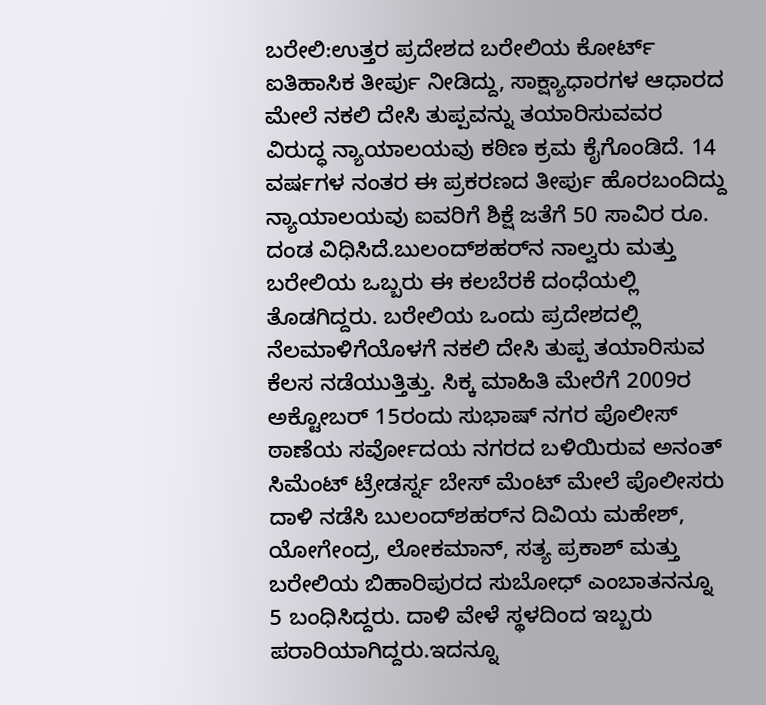ಬರೇಲಿ:ಉತ್ತರ ಪ್ರದೇಶದ ಬರೇಲಿಯ ಕೋರ್ಟ್ ಐತಿಹಾಸಿಕ ತೀರ್ಪು ನೀಡಿದ್ದು, ಸಾಕ್ಷ್ಯಾಧಾರಗಳ ಆಧಾರದ ಮೇಲೆ ನಕಲಿ ದೇಸಿ ತುಪ್ಪವನ್ನು ತಯಾರಿಸುವವರ ವಿರುದ್ಧ ನ್ಯಾಯಾಲಯವು ಕಠಿಣ ಕ್ರಮ ಕೈಗೊಂಡಿದೆ. 14 ವರ್ಷಗಳ ನಂತರ ಈ ಪ್ರಕರಣದ ತೀರ್ಪು ಹೊರಬಂದಿದ್ದು ನ್ಯಾಯಾಲಯವು ಐವರಿಗೆ ಶಿಕ್ಷೆ ಜತೆಗೆ 50 ಸಾವಿರ ರೂ. ದಂಡ ವಿಧಿಸಿದೆ.ಬುಲಂದ್‌ಶಹರ್‌ನ ನಾಲ್ವರು ಮತ್ತು ಬರೇಲಿಯ ಒಬ್ಬರು ಈ ಕಲಬೆರಕೆ ದಂಧೆಯಲ್ಲಿ ತೊಡಗಿದ್ದರು. ಬರೇಲಿಯ ಒಂದು ಪ್ರದೇಶದಲ್ಲಿ ನೆಲಮಾಳಿಗೆಯೊಳಗೆ ನಕಲಿ ದೇಸಿ ತುಪ್ಪ ತಯಾರಿಸುವ ಕೆಲಸ ನಡೆಯುತ್ತಿತ್ತು. ಸಿಕ್ಕ ಮಾಹಿತಿ ಮೇರೆಗೆ 2009ರ ಅಕ್ಟೋಬರ್ 15ರಂದು ಸುಭಾಷ್ ನಗರ ಪೊಲೀಸ್ ಠಾಣೆಯ ಸರ್ವೋದಯ ನಗರದ ಬಳಿಯಿರುವ ಅನಂತ್ ಸಿಮೆಂಟ್ ಟ್ರೇಡರ್ಸ್ನ ಬೇಸ್ ಮೆಂಟ್ ಮೇಲೆ ಪೊಲೀಸರು ದಾಳಿ ನಡೆಸಿ ಬುಲಂದ್‌ಶಹರ್‌ನ ದಿವಿಯ ಮಹೇಶ್, ಯೋಗೇಂದ್ರ, ಲೋಕಮಾನ್, ಸತ್ಯ ಪ್ರಕಾಶ್ ಮತ್ತು ಬರೇಲಿಯ ಬಿಹಾರಿಪುರದ ಸುಬೋಧ್ ಎಂಬಾತನನ್ನೂ 5 ಬಂಧಿಸಿದ್ದರು. ದಾಳಿ ವೇಳೆ ಸ್ಥಳದಿಂದ ಇಬ್ಬರು ಪರಾರಿಯಾಗಿದ್ದರು.ಇದನ್ನೂ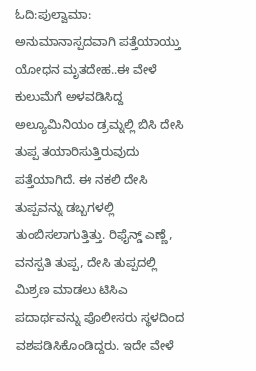ಓದಿ:ಪುಲ್ವಾಮಾ: ಅನುಮಾನಾಸ್ಪದವಾಗಿ ಪತ್ತೆಯಾಯ್ತು ಯೋಧನ ಮೃತದೇಹ..ಈ ವೇಳೆ ಕುಲುಮೆಗೆ ಅಳವಡಿಸಿದ್ದ ಅಲ್ಯೂಮಿನಿಯಂ ಡ್ರಮ್ನಲ್ಲಿ ಬಿಸಿ ದೇಸಿ ತುಪ್ಪ ತಯಾರಿಸುತ್ತಿರುವುದು ಪತ್ತೆಯಾಗಿದೆ. ಈ ನಕಲಿ ದೇಸಿ ತುಪ್ಪವನ್ನು ಡಬ್ಬಗಳಲ್ಲಿ ತುಂಬಿಸಲಾಗುತ್ತಿತ್ತು. ರಿಫೈನ್ಡ್ ಎಣ್ಣೆ, ವನಸ್ಪತಿ ತುಪ್ಪ, ದೇಸಿ ತುಪ್ಪದಲ್ಲಿ ಮಿಶ್ರಣ ಮಾಡಲು ಟಿಸಿಎ ಪದಾರ್ಥವನ್ನು ಪೊಲೀಸರು ಸ್ಥಳದಿಂದ ವಶಪಡಿಸಿಕೊಂಡಿದ್ದರು. ಇದೇ ವೇಳೆ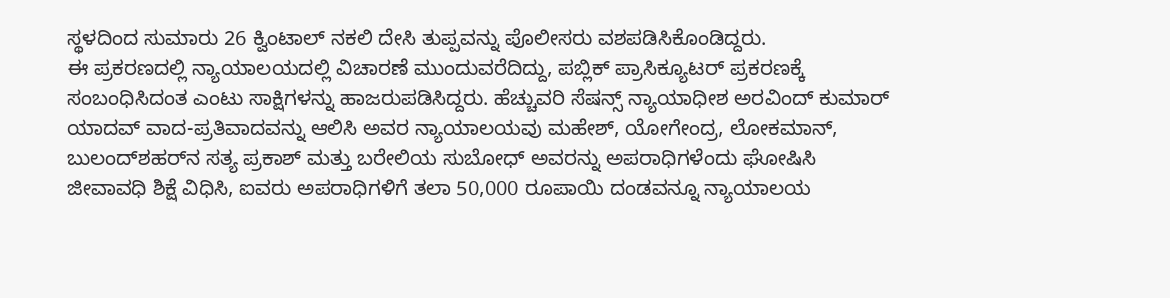ಸ್ಥಳದಿಂದ ಸುಮಾರು 26 ಕ್ವಿಂಟಾಲ್ ನಕಲಿ ದೇಸಿ ತುಪ್ಪವನ್ನು ಪೊಲೀಸರು ವಶಪಡಿಸಿಕೊಂಡಿದ್ದರು.
ಈ ಪ್ರಕರಣದಲ್ಲಿ ನ್ಯಾಯಾಲಯದಲ್ಲಿ ವಿಚಾರಣೆ ಮುಂದುವರೆದಿದ್ದು, ಪಬ್ಲಿಕ್ ಪ್ರಾಸಿಕ್ಯೂಟರ್ ಪ್ರಕರಣಕ್ಕೆ ಸಂಬಂಧಿಸಿದಂತ ಎಂಟು ಸಾಕ್ಷಿಗಳನ್ನು ಹಾಜರುಪಡಿಸಿದ್ದರು. ಹೆಚ್ಚುವರಿ ಸೆಷನ್ಸ್ ನ್ಯಾಯಾಧೀಶ ಅರವಿಂದ್ ಕುಮಾರ್ ಯಾದವ್ ವಾದ-ಪ್ರತಿವಾದವನ್ನು ಆಲಿಸಿ ಅವರ ನ್ಯಾಯಾಲಯವು ಮಹೇಶ್, ಯೋಗೇಂದ್ರ, ಲೋಕಮಾನ್, ಬುಲಂದ್‌ಶಹರ್‌ನ ಸತ್ಯ ಪ್ರಕಾಶ್ ಮತ್ತು ಬರೇಲಿಯ ಸುಬೋಧ್ ಅವರನ್ನು ಅಪರಾಧಿಗಳೆಂದು ಘೋಷಿಸಿ ಜೀವಾವಧಿ ಶಿಕ್ಷೆ ವಿಧಿಸಿ, ಐವರು ಅಪರಾಧಿಗಳಿಗೆ ತಲಾ 50,000 ರೂಪಾಯಿ ದಂಡವನ್ನೂ ನ್ಯಾಯಾಲಯ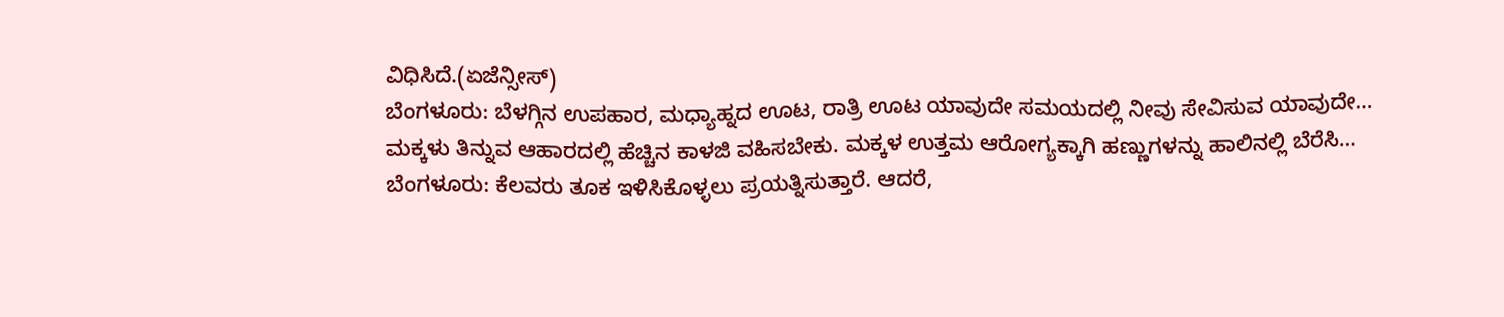ವಿಧಿಸಿದೆ.(ಏಜೆನ್ಸೀಸ್)
ಬೆಂಗಳೂರು: ಬೆಳಗ್ಗಿನ ಉಪಹಾರ, ಮಧ್ಯಾಹ್ನದ ಊಟ, ರಾತ್ರಿ ಊಟ ಯಾವುದೇ ಸಮಯದಲ್ಲಿ ನೀವು ಸೇವಿಸುವ ಯಾವುದೇ…
ಮಕ್ಕಳು ತಿನ್ನುವ ಆಹಾರದಲ್ಲಿ ಹೆಚ್ಚಿನ ಕಾಳಜಿ ವಹಿಸಬೇಕು. ಮಕ್ಕಳ ಉತ್ತಮ ಆರೋಗ್ಯಕ್ಕಾಗಿ ಹಣ್ಣುಗಳನ್ನು ಹಾಲಿನಲ್ಲಿ ಬೆರೆಸಿ…
ಬೆಂಗಳೂರು: ಕೆಲವರು ತೂಕ ಇಳಿಸಿಕೊಳ್ಳಲು ಪ್ರಯತ್ನಿಸುತ್ತಾರೆ. ಆದರೆ,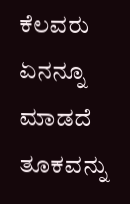ಕೆಲವರು ಏನನ್ನೂ ಮಾಡದೆ ತೂಕವನ್ನು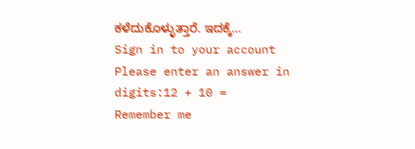ಕಳೆದುಕೊಳ್ಳುತ್ತಾರೆ. ಇದಕ್ಕೆ…
Sign in to your account
Please enter an answer in digits:12 + 10 =
Remember me